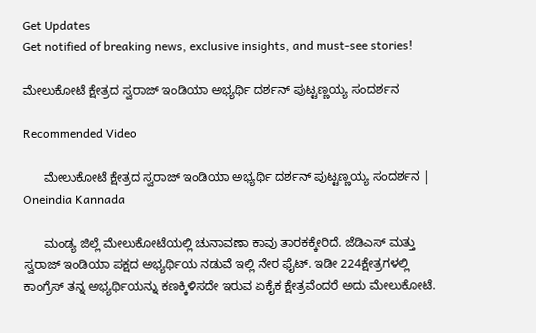Get Updates
Get notified of breaking news, exclusive insights, and must-see stories!

ಮೇಲುಕೋಟೆ ಕ್ಷೇತ್ರದ ಸ್ವರಾಜ್ ಇಂಡಿಯಾ ಅಭ್ಯರ್ಥಿ ದರ್ಶನ್ ಪುಟ್ಟಣ್ಣಯ್ಯ ಸಂದರ್ಶನ

Recommended Video

      ಮೇಲುಕೋಟೆ ಕ್ಷೇತ್ರದ ಸ್ವರಾಜ್ ಇಂಡಿಯಾ ಅಭ್ಯರ್ಥಿ ದರ್ಶನ್ ಪುಟ್ಟಣ್ಣಯ್ಯ ಸಂದರ್ಶನ | Oneindia Kannada

      ಮಂಡ್ಯ ಜಿಲ್ಲೆ ಮೇಲುಕೋಟೆಯಲ್ಲಿ ಚುನಾವಣಾ ಕಾವು ತಾರಕಕ್ಕೇರಿದೆ. ಜೆಡಿಎಸ್ ಮತ್ತು ಸ್ವರಾಜ್ ಇಂಡಿಯಾ ಪಕ್ಷದ ಅಭ್ಯರ್ಥಿಯ ನಡುವೆ ಇಲ್ಲಿ ನೇರ ಫೈಟ್. ಇಡೀ 224ಕ್ಷೇತ್ರಗಳಲ್ಲಿ ಕಾಂಗ್ರೆಸ್ ತನ್ನ ಅಭ್ಯರ್ಥಿಯನ್ನು ಕಣಕ್ಕಿಳಿಸದೇ ಇರುವ ಏಕೈಕ ಕ್ಷೇತ್ರವೆಂದರೆ ಅದು ಮೇಲುಕೋಟೆ.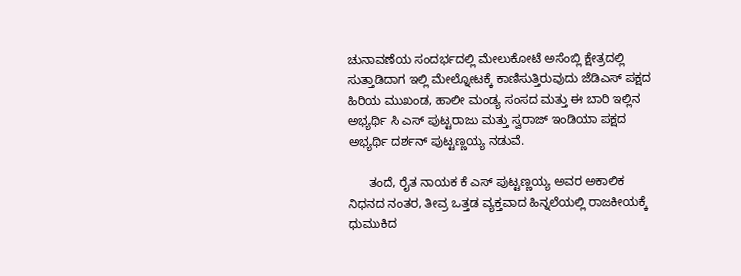ಚುನಾವಣೆಯ ಸಂದರ್ಭದಲ್ಲಿ ಮೇಲುಕೋಟೆ ಅಸೆಂಬ್ಲಿ ಕ್ಷೇತ್ರದಲ್ಲಿ ಸುತ್ತಾಡಿದಾಗ ಇಲ್ಲಿ ಮೇಲ್ನೋಟಕ್ಕೆ ಕಾಣಿಸುತ್ತಿರುವುದು ಜೆಡಿಎಸ್ ಪಕ್ಷದ ಹಿರಿಯ ಮುಖಂಡ, ಹಾಲೀ ಮಂಡ್ಯ ಸಂಸದ ಮತ್ತು ಈ ಬಾರಿ ಇಲ್ಲಿನ ಅಭ್ಯರ್ಥಿ ಸಿ ಎಸ್ ಪುಟ್ಟರಾಜು ಮತ್ತು ಸ್ವರಾಜ್ ಇಂಡಿಯಾ ಪಕ್ಷದ ಅಭ್ಯರ್ಥಿ ದರ್ಶನ್ ಪುಟ್ಟಣ್ಣಯ್ಯ ನಡುವೆ.

      ತಂದೆ, ರೈತ ನಾಯಕ ಕೆ ಎಸ್ ಪುಟ್ಟಣ್ಣಯ್ಯ ಅವರ ಅಕಾಲಿಕ ನಿಧನದ ನಂತರ, ತೀವ್ರ ಒತ್ತಡ ವ್ಯಕ್ತವಾದ ಹಿನ್ನಲೆಯಲ್ಲಿ ರಾಜಕೀಯಕ್ಕೆ ಧುಮುಕಿದ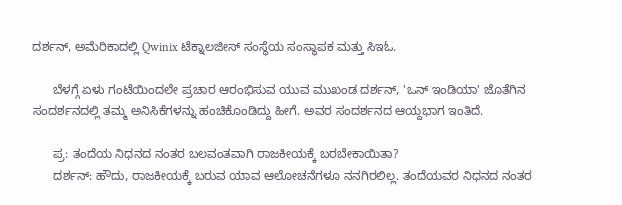ದರ್ಶನ್, ಅಮೆರಿಕಾದಲ್ಲಿ Qwinix ಟೆಕ್ನಾಲಜೀಸ್ ಸಂಸ್ಥೆಯ ಸಂಸ್ಥಾಪಕ ಮತ್ತು ಸಿಇಓ.

      ಬೆಳಗ್ಗೆ ಏಳು ಗಂಟೆಯಿಂದಲೇ ಪ್ರಚಾರ ಆರಂಭಿಸುವ ಯುವ ಮುಖಂಡ ದರ್ಶನ್, 'ಒನ್ ಇಂಡಿಯಾ' ಜೊತೆಗಿನ ಸಂದರ್ಶನದಲ್ಲಿ ತಮ್ಮ ಅನಿಸಿಕೆಗಳನ್ನು ಹಂಚಿಕೊಂಡಿದ್ದು ಹೀಗೆ. ಅವರ ಸಂದರ್ಶನದ ಆಯ್ದಭಾಗ ಇಂತಿದೆ.

      ಪ್ರ: ತಂದೆಯ ನಿಧನದ ನಂತರ ಬಲವಂತವಾಗಿ ರಾಜಕೀಯಕ್ಕೆ ಬರಬೇಕಾಯಿತಾ?
      ದರ್ಶನ್: ಹೌದು, ರಾಜಕೀಯಕ್ಕೆ ಬರುವ ಯಾವ ಆಲೋಚನೆಗಳೂ ನನಗಿರಲಿಲ್ಲ. ತಂದೆಯವರ ನಿಧನದ ನಂತರ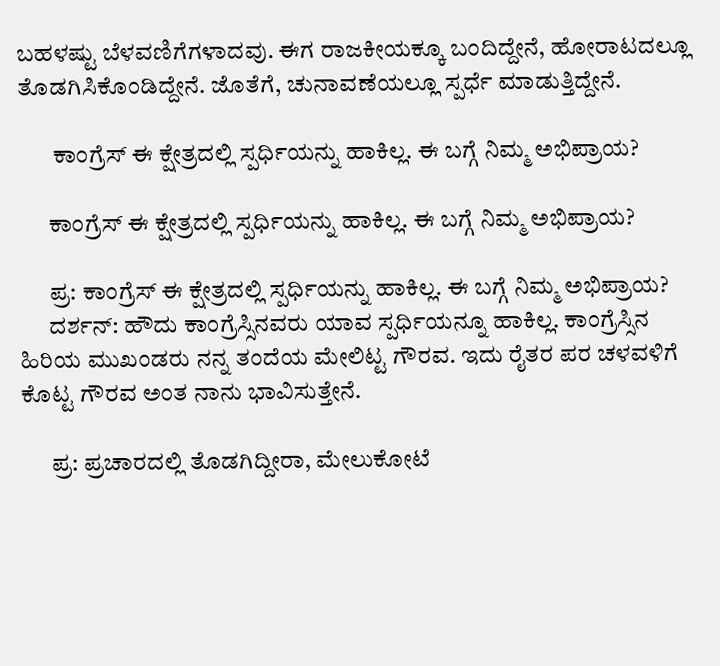ಬಹಳಷ್ಟು ಬೆಳವಣಿಗೆಗಳಾದವು. ಈಗ ರಾಜಕೀಯಕ್ಕೂ ಬಂದಿದ್ದೇನೆ, ಹೋರಾಟದಲ್ಲೂ ತೊಡಗಿಸಿಕೊಂಡಿದ್ದೇನೆ. ಜೊತೆಗೆ, ಚುನಾವಣೆಯಲ್ಲೂ ಸ್ಪರ್ಧೆ ಮಾಡುತ್ತಿದ್ದೇನೆ.

       ಕಾಂಗ್ರೆಸ್ ಈ ಕ್ಷೇತ್ರದಲ್ಲಿ ಸ್ಪರ್ಧಿಯನ್ನು ಹಾಕಿಲ್ಲ. ಈ ಬಗ್ಗೆ ನಿಮ್ಮ ಅಭಿಪ್ರಾಯ?

      ಕಾಂಗ್ರೆಸ್ ಈ ಕ್ಷೇತ್ರದಲ್ಲಿ ಸ್ಪರ್ಧಿಯನ್ನು ಹಾಕಿಲ್ಲ. ಈ ಬಗ್ಗೆ ನಿಮ್ಮ ಅಭಿಪ್ರಾಯ?

      ಪ್ರ: ಕಾಂಗ್ರೆಸ್ ಈ ಕ್ಷೇತ್ರದಲ್ಲಿ ಸ್ಪರ್ಧಿಯನ್ನು ಹಾಕಿಲ್ಲ. ಈ ಬಗ್ಗೆ ನಿಮ್ಮ ಅಭಿಪ್ರಾಯ?
      ದರ್ಶನ್: ಹೌದು ಕಾಂಗ್ರೆಸ್ಸಿನವರು ಯಾವ ಸ್ಪರ್ಧಿಯನ್ನೂ ಹಾಕಿಲ್ಲ. ಕಾಂಗ್ರೆಸ್ಸಿನ ಹಿರಿಯ ಮುಖಂಡರು ನನ್ನ ತಂದೆಯ ಮೇಲಿಟ್ಟ ಗೌರವ. ಇದು ರೈತರ ಪರ ಚಳವಳಿಗೆ ಕೊಟ್ಟ ಗೌರವ ಅಂತ ನಾನು ಭಾವಿಸುತ್ತೇನೆ.

      ಪ್ರ: ಪ್ರಚಾರದಲ್ಲಿ ತೊಡಗಿದ್ದೀರಾ, ಮೇಲುಕೋಟೆ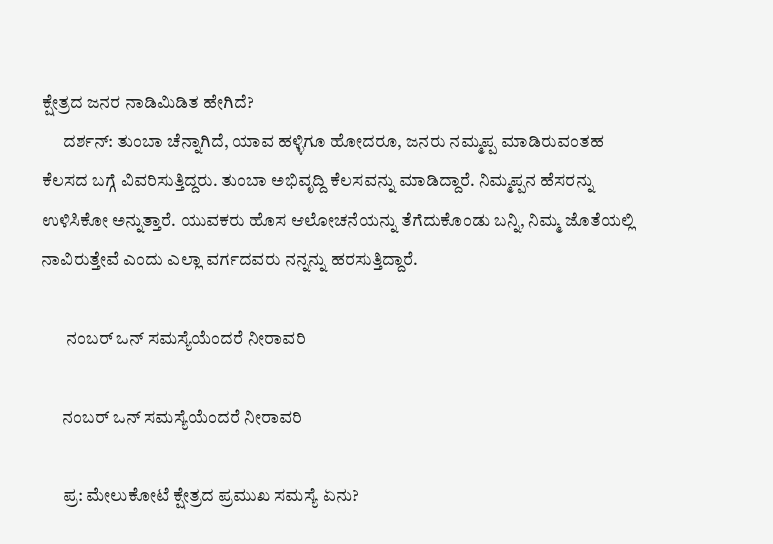ಕ್ಷೇತ್ರದ ಜನರ ನಾಡಿಮಿಡಿತ ಹೇಗಿದೆ?
      ದರ್ಶನ್: ತುಂಬಾ ಚೆನ್ನಾಗಿದೆ, ಯಾವ ಹಳ್ಳಿಗೂ ಹೋದರೂ, ಜನರು ನಮ್ಮಪ್ಪ ಮಾಡಿರುವಂತಹ ಕೆಲಸದ ಬಗ್ಗೆ ವಿವರಿಸುತ್ತಿದ್ದರು. ತುಂಬಾ ಅಭಿವೃದ್ದಿ ಕೆಲಸವನ್ನು ಮಾಡಿದ್ದಾರೆ. ನಿಮ್ಮಪ್ಪನ ಹೆಸರನ್ನು ಉಳಿಸಿಕೋ ಅನ್ನುತ್ತಾರೆ. ಯುವಕರು ಹೊಸ ಆಲೋಚನೆಯನ್ನು ತೆಗೆದುಕೊಂಡು ಬನ್ನಿ, ನಿಮ್ಮ ಜೊತೆಯಲ್ಲಿ ನಾವಿರುತ್ತೇವೆ ಎಂದು ಎಲ್ಲಾ ವರ್ಗದವರು ನನ್ನನ್ನು ಹರಸುತ್ತಿದ್ದಾರೆ.

       ನಂಬರ್ ಒನ್ ಸಮಸ್ಯೆಯೆಂದರೆ ನೀರಾವರಿ

      ನಂಬರ್ ಒನ್ ಸಮಸ್ಯೆಯೆಂದರೆ ನೀರಾವರಿ

      ಪ್ರ: ಮೇಲುಕೋಟೆ ಕ್ಷೇತ್ರದ ಪ್ರಮುಖ ಸಮಸ್ಯೆ ಏನು?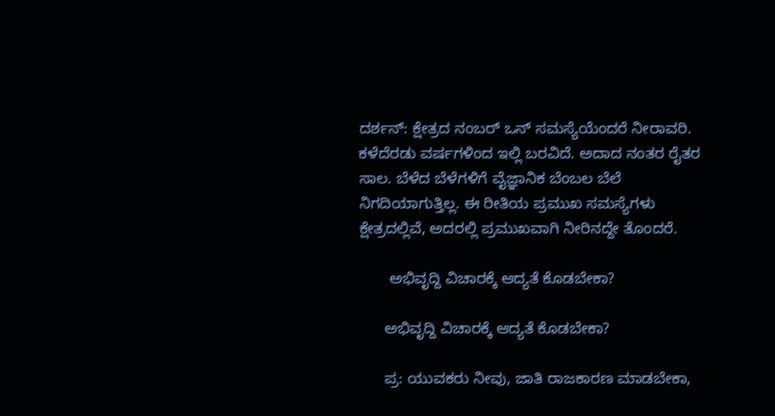ದರ್ಶನ್: ಕ್ಷೇತ್ರದ ನಂಬರ್ ಒನ್ ಸಮಸ್ಯೆಯೆಂದರೆ ನೀರಾವರಿ. ಕಳೆದೆರಡು ವರ್ಷಗಳಿಂದ ಇಲ್ಲಿ ಬರವಿದೆ. ಅದಾದ ನಂತರ ರೈತರ ಸಾಲ. ಬೆಳೆದ ಬೆಳೆಗಳಿಗೆ ವೈಜ್ಞಾನಿಕ ಬೆಂಬಲ ಬೆಲೆ ನಿಗದಿಯಾಗುತ್ತಿಲ್ಲ. ಈ ರೀತಿಯ ಪ್ರಮುಖ ಸಮಸ್ಯೆಗಳು ಕ್ಷೇತ್ರದಲ್ಲಿವೆ, ಅದರಲ್ಲಿ ಪ್ರಮುಖವಾಗಿ ನೀರಿನದ್ದೇ ತೊಂದರೆ.

       ಅಭಿವೃದ್ದಿ ವಿಚಾರಕ್ಕೆ ಆದ್ಯತೆ ಕೊಡಬೇಕಾ?

      ಅಭಿವೃದ್ದಿ ವಿಚಾರಕ್ಕೆ ಆದ್ಯತೆ ಕೊಡಬೇಕಾ?

      ಪ್ರ: ಯುವಕರು ನೀವು, ಜಾತಿ ರಾಜಕಾರಣ ಮಾಡಬೇಕಾ,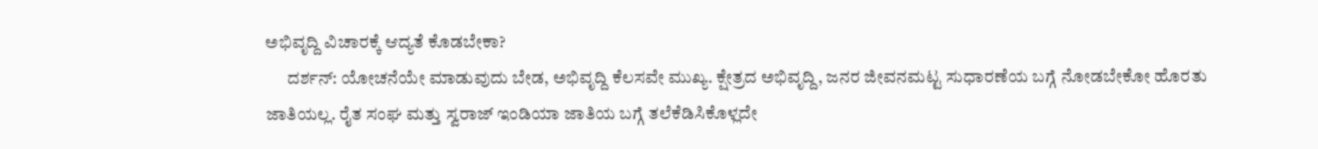ಅಭಿವೃದ್ದಿ ವಿಚಾರಕ್ಕೆ ಆದ್ಯತೆ ಕೊಡಬೇಕಾ?
      ದರ್ಶನ್: ಯೋಚನೆಯೇ ಮಾಡುವುದು ಬೇಡ, ಅಭಿವೃದ್ದಿ ಕೆಲಸವೇ ಮುಖ್ಯ. ಕ್ಷೇತ್ರದ ಅಭಿವೃದ್ದಿ, ಜನರ ಜೀವನಮಟ್ಟ ಸುಧಾರಣೆಯ ಬಗ್ಗೆ ನೋಡಬೇಕೋ ಹೊರತು ಜಾತಿಯಲ್ಲ. ರೈತ ಸಂಘ ಮತ್ತು ಸ್ವರಾಜ್ ಇಂಡಿಯಾ ಜಾತಿಯ ಬಗ್ಗೆ ತಲೆಕೆಡಿಸಿಕೊಳ್ಲದೇ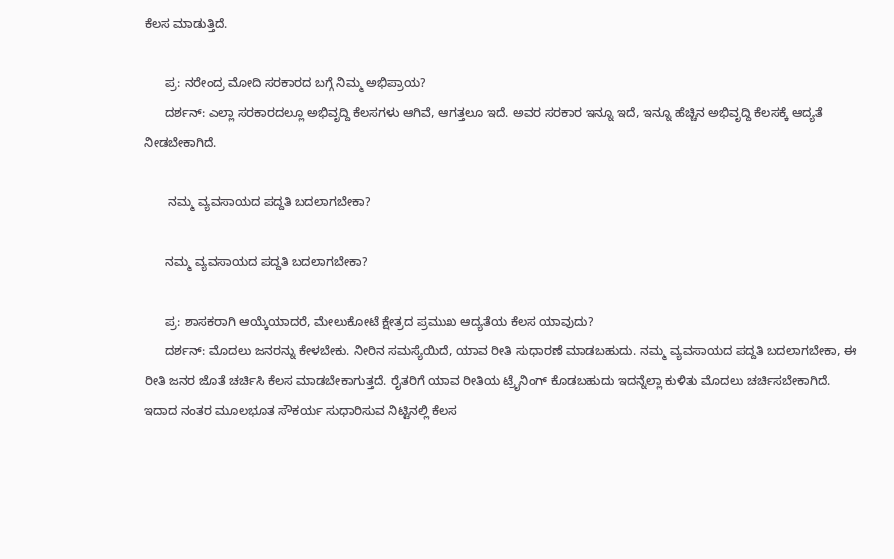ಕೆಲಸ ಮಾಡುತ್ತಿದೆ.

      ಪ್ರ: ನರೇಂದ್ರ ಮೋದಿ ಸರಕಾರದ ಬಗ್ಗೆ ನಿಮ್ಮ ಅಭಿಪ್ರಾಯ?
      ದರ್ಶನ್: ಎಲ್ಲಾ ಸರಕಾರದಲ್ಲೂ ಅಭಿವೃದ್ದಿ ಕೆಲಸಗಳು ಆಗಿವೆ, ಆಗತ್ತಲೂ ಇದೆ. ಅವರ ಸರಕಾರ ಇನ್ನೂ ಇದೆ, ಇನ್ನೂ ಹೆಚ್ಚಿನ ಅಭಿವೃದ್ದಿ ಕೆಲಸಕ್ಕೆ ಆದ್ಯತೆ ನೀಡಬೇಕಾಗಿದೆ.

       ನಮ್ಮ ವ್ಯವಸಾಯದ ಪದ್ದತಿ ಬದಲಾಗಬೇಕಾ?

      ನಮ್ಮ ವ್ಯವಸಾಯದ ಪದ್ದತಿ ಬದಲಾಗಬೇಕಾ?

      ಪ್ರ: ಶಾಸಕರಾಗಿ ಆಯ್ಕೆಯಾದರೆ, ಮೇಲುಕೋಟೆ ಕ್ಷೇತ್ರದ ಪ್ರಮುಖ ಆದ್ಯತೆಯ ಕೆಲಸ ಯಾವುದು?
      ದರ್ಶನ್: ಮೊದಲು ಜನರನ್ನು ಕೇಳಬೇಕು. ನೀರಿನ ಸಮಸ್ಯೆಯಿದೆ, ಯಾವ ರೀತಿ ಸುಧಾರಣೆ ಮಾಡಬಹುದು. ನಮ್ಮ ವ್ಯವಸಾಯದ ಪದ್ದತಿ ಬದಲಾಗಬೇಕಾ, ಈ ರೀತಿ ಜನರ ಜೊತೆ ಚರ್ಚಿಸಿ ಕೆಲಸ ಮಾಡಬೇಕಾಗುತ್ತದೆ. ರೈತರಿಗೆ ಯಾವ ರೀತಿಯ ಟ್ರೈನಿಂಗ್ ಕೊಡಬಹುದು ಇದನ್ನೆಲ್ಲಾ ಕುಳಿತು ಮೊದಲು ಚರ್ಚಿಸಬೇಕಾಗಿದೆ. ಇದಾದ ನಂತರ ಮೂಲಭೂತ ಸೌಕರ್ಯ ಸುಧಾರಿಸುವ ನಿಟ್ಟಿನಲ್ಲಿ ಕೆಲಸ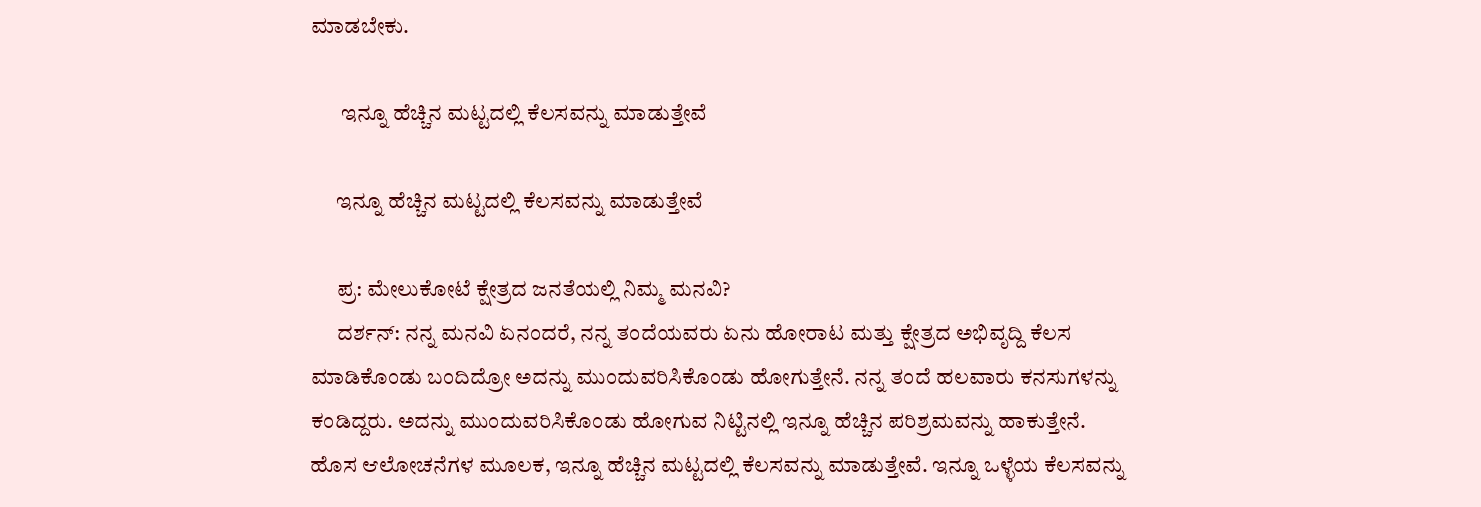ಮಾಡಬೇಕು.

       ಇನ್ನೂ ಹೆಚ್ಚಿನ ಮಟ್ಟದಲ್ಲಿ ಕೆಲಸವನ್ನು ಮಾಡುತ್ತೇವೆ

      ಇನ್ನೂ ಹೆಚ್ಚಿನ ಮಟ್ಟದಲ್ಲಿ ಕೆಲಸವನ್ನು ಮಾಡುತ್ತೇವೆ

      ಪ್ರ: ಮೇಲುಕೋಟೆ ಕ್ಷೇತ್ರದ ಜನತೆಯಲ್ಲಿ ನಿಮ್ಮ ಮನವಿ?
      ದರ್ಶನ್: ನನ್ನ ಮನವಿ ಏನಂದರೆ, ನನ್ನ ತಂದೆಯವರು ಏನು ಹೋರಾಟ ಮತ್ತು ಕ್ಷೇತ್ರದ ಅಭಿವೃದ್ದಿ ಕೆಲಸ ಮಾಡಿಕೊಂಡು ಬಂದಿದ್ರೋ ಅದನ್ನು ಮುಂದುವರಿಸಿಕೊಂಡು ಹೋಗುತ್ತೇನೆ. ನನ್ನ ತಂದೆ ಹಲವಾರು ಕನಸುಗಳನ್ನು ಕಂಡಿದ್ದರು. ಅದನ್ನು ಮುಂದುವರಿಸಿಕೊಂಡು ಹೋಗುವ ನಿಟ್ಟಿನಲ್ಲಿ ಇನ್ನೂ ಹೆಚ್ಚಿನ ಪರಿಶ್ರಮವನ್ನು ಹಾಕುತ್ತೇನೆ. ಹೊಸ ಆಲೋಚನೆಗಳ ಮೂಲಕ, ಇನ್ನೂ ಹೆಚ್ಚಿನ ಮಟ್ಟದಲ್ಲಿ ಕೆಲಸವನ್ನು ಮಾಡುತ್ತೇವೆ. ಇನ್ನೂ ಒಳ್ಳೆಯ ಕೆಲಸವನ್ನು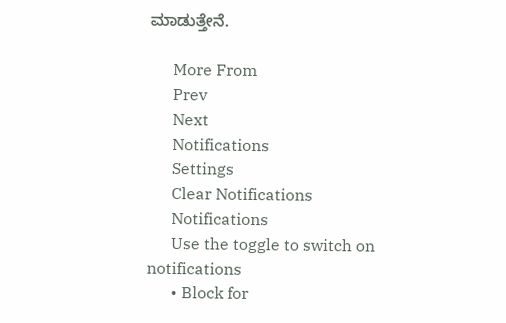ಮಾಡುತ್ತೇನೆ.

      More From
      Prev
      Next
      Notifications
      Settings
      Clear Notifications
      Notifications
      Use the toggle to switch on notifications
      • Block for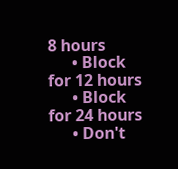8 hours
      • Block for 12 hours
      • Block for 24 hours
      • Don't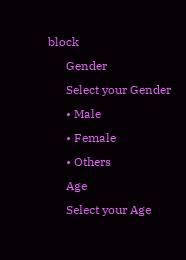block
      Gender
      Select your Gender
      • Male
      • Female
      • Others
      Age
      Select your Age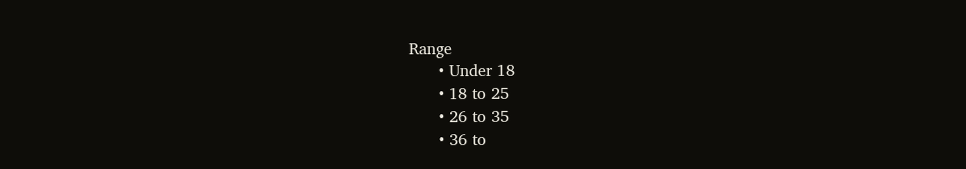Range
      • Under 18
      • 18 to 25
      • 26 to 35
      • 36 to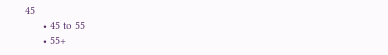45
      • 45 to 55
      • 55+